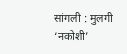सांगली : मुलगी ‘नकोशी’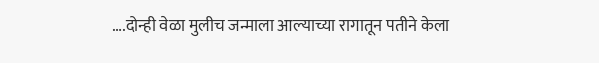….दोन्ही वेळा मुलीच जन्माला आल्याच्या रागातून पतीने केला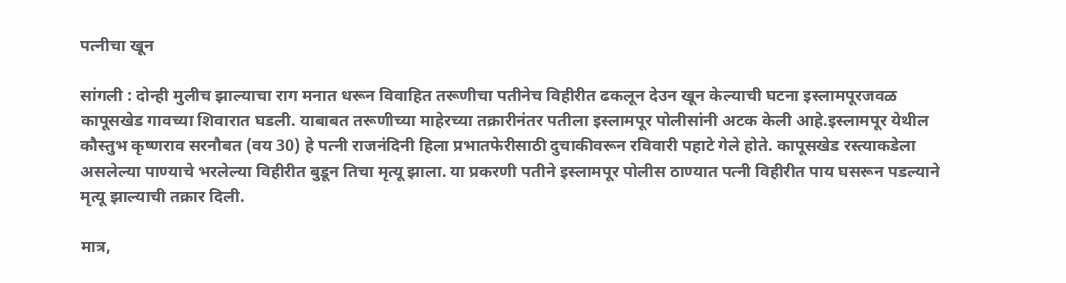पत्नीचा खून

सांगली : दोन्ही मुलीच झाल्याचा राग मनात धरून विवाहित तरूणीचा पतीनेच विहीरीत ढकलून देउन खून केल्याची घटना इस्लामपूरजवळ कापूसखेड गावच्या शिवारात घडली. याबाबत तरूणीच्या माहेरच्या तक्रारीनंतर पतीला इस्लामपूर पोलीसांनी अटक केली आहे.इस्लामपूर येथील कौस्तुभ कृष्णराव सरनौबत (वय 30) हे पत्नी राजनंदिनी हिला प्रभातफेरीसाठी दुचाकीवरून रविवारी पहाटे गेले होते. कापूसखेड रस्त्याकडेला असलेल्या पाण्याचे भरलेल्या विहीरीत बुडून तिचा मृत्यू झाला. या प्रकरणी पतीने इस्लामपूर पोलीस ठाण्यात पत्नी विहीरीत पाय घसरून पडल्याने मृत्यू झाल्याची तक्रार दिली.

मात्र,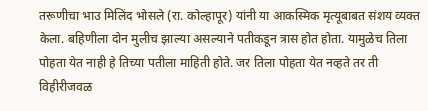तरूणीचा भाउ मिलिंद भोसले (रा. कोल्हापूर) यांनी या आकस्मिक मृत्यूबाबत संशय व्यक्त केला. बहिणीला दोन मुलीच झाल्या असल्याने पतीकडून त्रास होत होता. यामुळेच तिला पोहता येत नाही हे तिच्या पतीला माहिती होते. जर तिला पोहता येत नव्हते तर ती विहीरीजवळ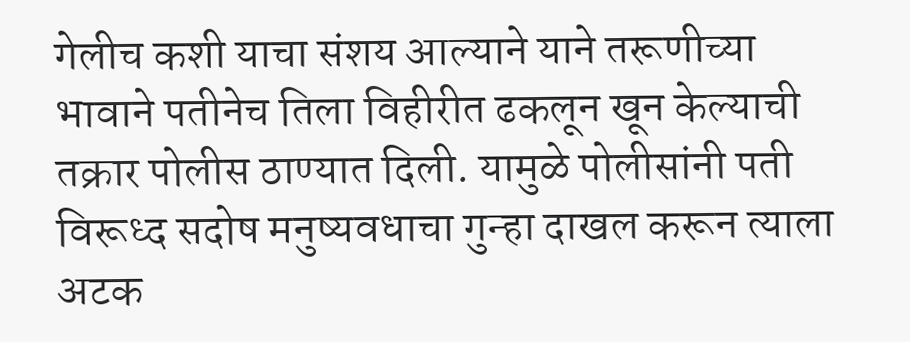गेलीच कशी याचा संशय आल्याने याने तरूणीच्या भावाने पतीनेच तिला विहीरीत ढकलून खून केल्याची तक्रार पोलीस ठाण्यात दिली. यामुळे पोलीसांनी पती विरूध्द सदोष मनुष्यवधाचा गुन्हा दाखल करून त्याला अटक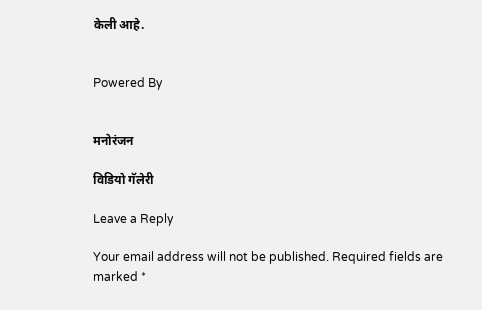केली आहे.


Powered By


मनोरंजन

विडियो गॅलेरी

Leave a Reply

Your email address will not be published. Required fields are marked *